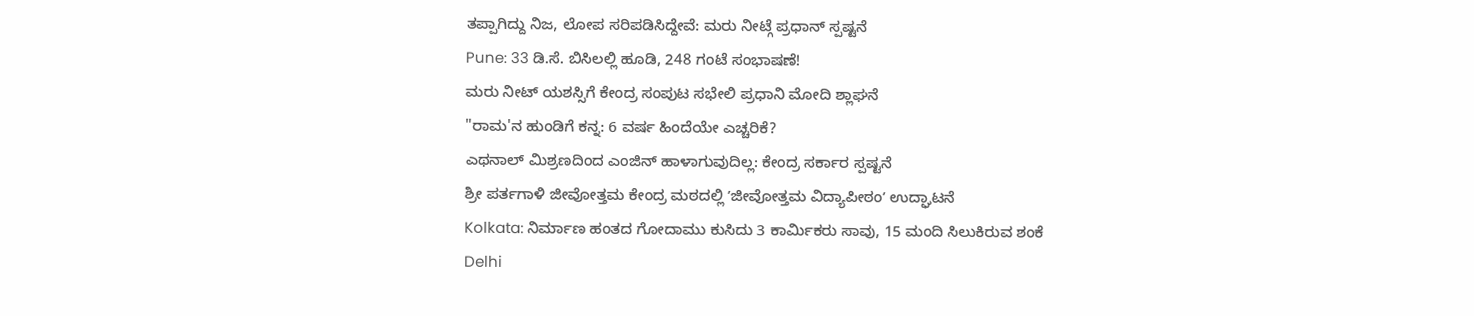ತಪ್ಪಾಗಿದ್ದು ನಿಜ, ಲೋಪ ಸರಿಪಡಿಸಿದ್ದೇವೆ: ಮರು ನೀಟ್ಗೆ ಪ್ರಧಾನ್ ಸ್ಪಷ್ಟನೆ
Pune: 33 ಡಿ.ಸೆ. ಬಿಸಿಲಲ್ಲಿ ಹೂಡಿ, 248 ಗಂಟೆ ಸಂಭಾಷಣೆ!
ಮರು ನೀಟ್ ಯಶಸ್ಸಿಗೆ ಕೇಂದ್ರ ಸಂಪುಟ ಸಭೇಲಿ ಪ್ರಧಾನಿ ಮೋದಿ ಶ್ಲಾಘನೆ
"ರಾಮ'ನ ಹುಂಡಿಗೆ ಕನ್ನ: 6 ವರ್ಷ ಹಿಂದೆಯೇ ಎಚ್ಚರಿಕೆ?
ಎಥನಾಲ್ ಮಿಶ್ರಣದಿಂದ ಎಂಜಿನ್ ಹಾಳಾಗುವುದಿಲ್ಲ: ಕೇಂದ್ರ ಸರ್ಕಾರ ಸ್ಪಷ್ಟನೆ
ಶ್ರೀ ಪರ್ತಗಾಳಿ ಜೀವೋತ್ತಮ ಕೇಂದ್ರ ಮಠದಲ್ಲಿ ʼಜೀವೋತ್ತಮ ವಿದ್ಯಾಪೀಠಂʼ ಉದ್ಘಾಟನೆ
Kolkata: ನಿರ್ಮಾಣ ಹಂತದ ಗೋದಾಮು ಕುಸಿದು 3 ಕಾರ್ಮಿಕರು ಸಾವು, 15 ಮಂದಿ ಸಿಲುಕಿರುವ ಶಂಕೆ
Delhi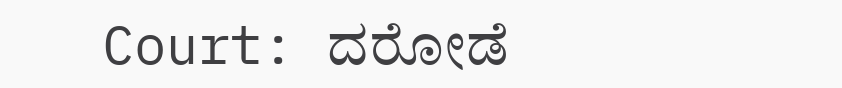Court: ದರೋಡೆ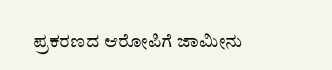ಪ್ರಕರಣದ ಆರೋಪಿಗೆ ಜಾಮೀನು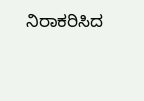ನಿರಾಕರಿಸಿದ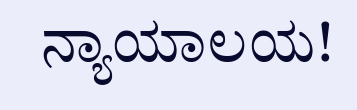ನ್ಯಾಯಾಲಯ!